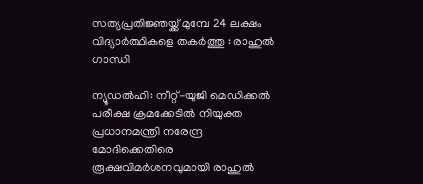സത്യപ്രതിജ്ഞയ്ക്ക് മുമ്പേ 24 ലക്ഷം വിദ്യാര്‍ത്ഥികളെ തകര്‍ത്തു : രാഹുല്‍ ഗാന്ധി

ന്യൂഡല്‍ഹി: നീറ്റ്-യുജി മെഡിക്കല്‍ പരീക്ഷ ക്രമക്കേടില്‍ നിയുക്ത പ്രധാനമന്ത്രി നരേന്ദ്ര മോദിക്കെതിരെ രൂക്ഷവിമര്‍ശനവുമായി രാഹുല്‍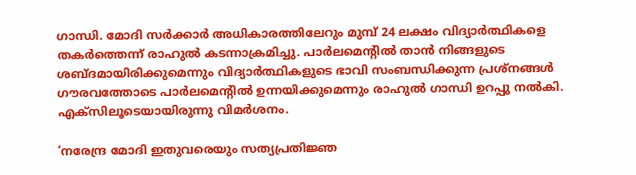ഗാന്ധി. മോദി സര്‍ക്കാര്‍ അധികാരത്തിലേറും മുമ്പ് 24 ലക്ഷം വിദ്യാര്‍ത്ഥികളെ തകര്‍ത്തെന്ന് രാഹുല്‍ കടന്നാക്രമിച്ചു. പാര്‍ലമെന്റില്‍ താന്‍ നിങ്ങളുടെ ശബ്ദമായിരിക്കുമെന്നും വിദ്യാര്‍ത്ഥികളുടെ ഭാവി സംബന്ധിക്കുന്ന പ്രശ്നങ്ങള്‍ ഗൗരവത്തോടെ പാര്‍ലമെന്റില്‍ ഉന്നയിക്കുമെന്നും രാഹുല്‍ ഗാന്ധി ഉറപ്പു നല്‍കി. എക്സിലൂടെയായിരുന്നു വിമര്‍ശനം.

‘നരേന്ദ്ര മോദി ഇതുവരെയും സത്യപ്രതിജ്ഞ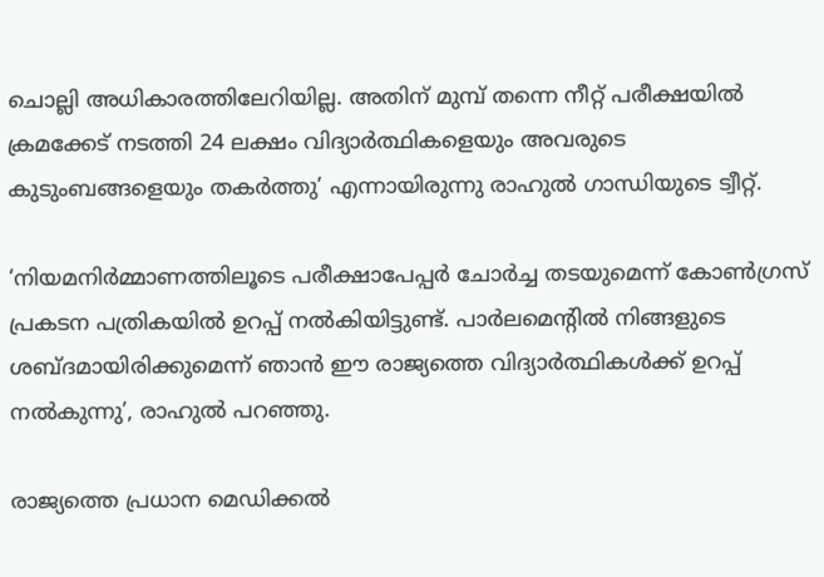ചൊല്ലി അധികാരത്തിലേറിയില്ല. അതിന് മുമ്പ് തന്നെ നീറ്റ് പരീക്ഷയില്‍ ക്രമക്കേട് നടത്തി 24 ലക്ഷം വിദ്യാര്‍ത്ഥികളെയും അവരുടെ കുടുംബങ്ങളെയും തകര്‍ത്തു’ എന്നായിരുന്നു രാഹുല്‍ ഗാന്ധിയുടെ ട്വീറ്റ്.

‘നിയമനിര്‍മ്മാണത്തിലൂടെ പരീക്ഷാപേപ്പര്‍ ചോര്‍ച്ച തടയുമെന്ന് കോണ്‍ഗ്രസ് പ്രകടന പത്രികയില്‍ ഉറപ്പ് നല്‍കിയിട്ടുണ്ട്. പാര്‍ലമെന്റില്‍ നിങ്ങളുടെ ശബ്ദമായിരിക്കുമെന്ന് ഞാന്‍ ഈ രാജ്യത്തെ വിദ്യാര്‍ത്ഥികള്‍ക്ക് ഉറപ്പ് നല്‍കുന്നു’, രാഹുല്‍ പറഞ്ഞു.

രാജ്യത്തെ പ്രധാന മെഡിക്കല്‍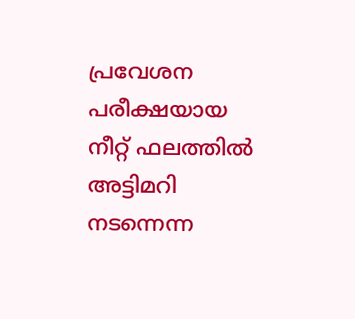പ്രവേശന പരീക്ഷയായ നീറ്റ് ഫലത്തില്‍ അട്ടിമറി നടന്നെന്ന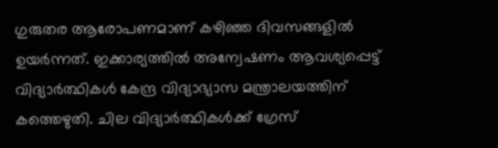ഗുരുതര ആരോപണമാണ് കഴിഞ്ഞ ദിവസങ്ങളില്‍ ഉയര്‍ന്നത്. ഇക്കാര്യത്തില്‍ അന്വേഷണം ആവശ്യപ്പെട്ട് വിദ്യാര്‍ത്ഥികള്‍ കേന്ദ്ര വിദ്യാഭ്യാസ മന്ത്രാലയത്തിന് കത്തെഴുതി. ചില വിദ്യാര്‍ത്ഥികള്‍ക്ക് ഗ്രേസ്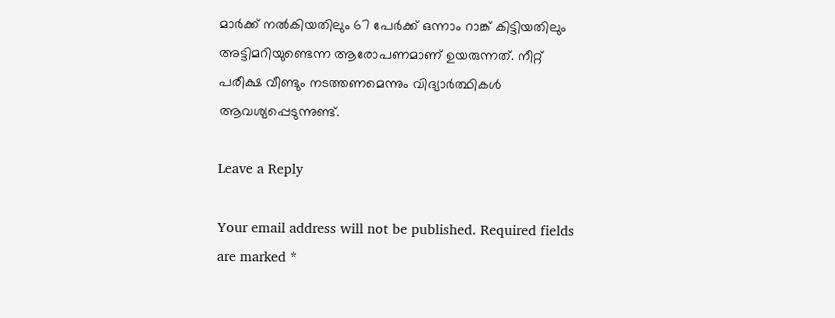മാര്‍ക്ക് നല്‍കിയതിലും 67 പേര്‍ക്ക് ഒന്നാം റാങ്ക് കിട്ടിയതിലും അട്ടിമറിയുണ്ടെന്ന ആരോപണമാണ് ഉയരുന്നത്. നീറ്റ് പരീക്ഷ വീണ്ടും നടത്തണമെന്നും വിദ്യാര്‍ത്ഥികള്‍ ആവശ്യപ്പെടുന്നുണ്ട്.

Leave a Reply

Your email address will not be published. Required fields are marked *